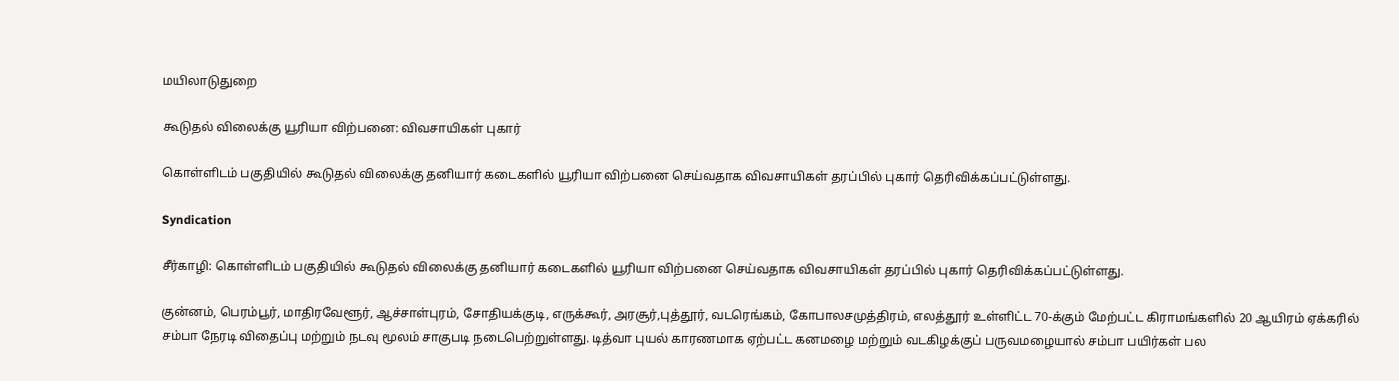மயிலாடுதுறை

கூடுதல் விலைக்கு யூரியா விற்பனை: விவசாயிகள் புகார்

கொள்ளிடம் பகுதியில் கூடுதல் விலைக்கு தனியார் கடைகளில் யூரியா விற்பனை செய்வதாக விவசாயிகள் தரப்பில் புகார் தெரிவிக்கப்பட்டுள்ளது.

Syndication

சீர்காழி: கொள்ளிடம் பகுதியில் கூடுதல் விலைக்கு தனியார் கடைகளில் யூரியா விற்பனை செய்வதாக விவசாயிகள் தரப்பில் புகார் தெரிவிக்கப்பட்டுள்ளது.

குன்னம், பெரம்பூர், மாதிரவேளூர், ஆச்சாள்புரம், சோதியக்குடி, எருக்கூர், அரசூர்,புத்தூர், வடரெங்கம், கோபாலசமுத்திரம், எலத்தூர் உள்ளிட்ட 70-க்கும் மேற்பட்ட கிராமங்களில் 20 ஆயிரம் ஏக்கரில் சம்பா நேரடி விதைப்பு மற்றும் நடவு மூலம் சாகுபடி நடைபெற்றுள்ளது. டித்வா புயல் காரணமாக ஏற்பட்ட கனமழை மற்றும் வடகிழக்குப் பருவமழையால் சம்பா பயிர்கள் பல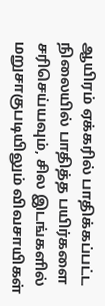ஆயிரம் ஏக்கரில் பாதிக்கப்பட்ட நிலையில் பாதித்த பயிர்களை சரிசெய்யவும், சில இடங்களில் மறுசாகுபடியிலும் விவசாயிகள்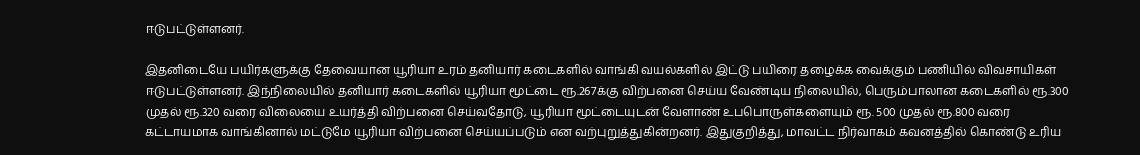ஈடுபட்டுள்ளனர்.

இதனிடையே பயிர்களுக்கு தேவையான யூரியா உரம் தனியார் கடைகளில் வாங்கி வயல்களில் இட்டு பயிரை தழைக்க வைக்கும் பணியில் விவசாயிகள் ஈடுபட்டுள்ளனர். இந்நிலையில் தனியார் கடைகளில் யூரியா மூட்டை ரூ.267க்கு விற்பனை செய்ய வேண்டிய நிலையில், பெரும்பாலான கடைகளில் ரூ.300 முதல் ரூ.320 வரை விலையை உயர்த்தி விற்பனை செய்வதோடு, யூரியா மூட்டையுடன் வேளாண் உபபொருள்களையும் ரூ. 500 முதல் ரூ.800 வரை கட்டாயமாக வாங்கினால் மட்டுமே யூரியா விற்பனை செய்யப்படும் என வற்புறுத்துகின்றனர். இதுகுறித்து, மாவட்ட நிர்வாகம் கவனத்தில் கொண்டு உரிய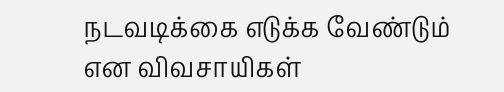நடவடிக்கை எடுக்க வேண்டும் என விவசாயிகள்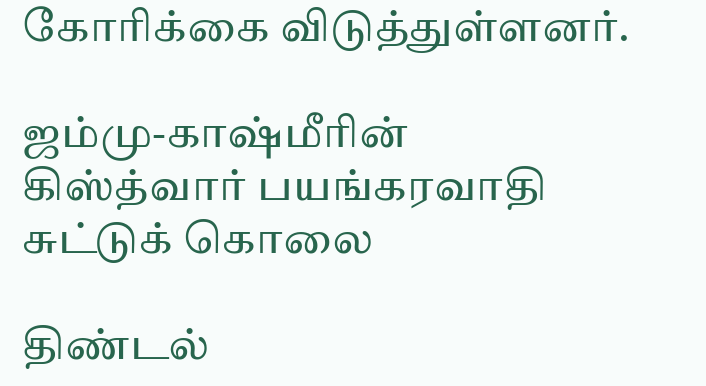கோரிக்கை விடுத்துள்ளனர்.

ஜம்மு-காஷ்மீாின் கிஸ்த்வார் பயங்கரவாதி சுட்டுக் கொலை

திண்டல்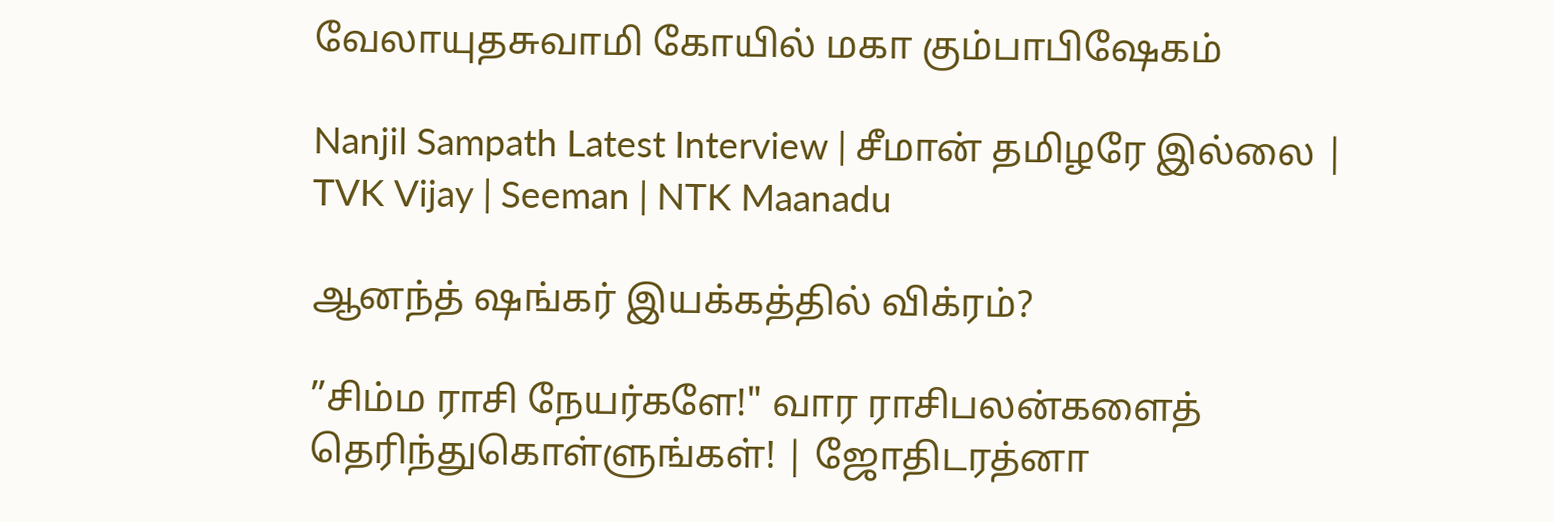வேலாயுதசுவாமி கோயில் மகா கும்பாபிஷேகம்

Nanjil Sampath Latest Interview | சீமான் தமிழரே இல்லை | TVK Vijay | Seeman | NTK Maanadu

ஆனந்த் ஷங்கர் இயக்கத்தில் விக்ரம்?

”சிம்ம ராசி நேயர்களே!" வார ராசிபலன்களைத் தெரிந்துகொள்ளுங்கள்! | ஜோதிடரத்னா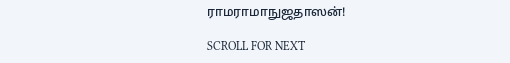ராமராமாநுஜதாஸன்!

SCROLL FOR NEXT